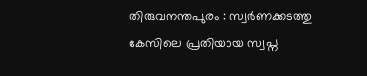തിരുവനന്തപുരം : സ്വർണക്കടത്തു കേസിലെ പ്രതിയായ സ്വപ്ന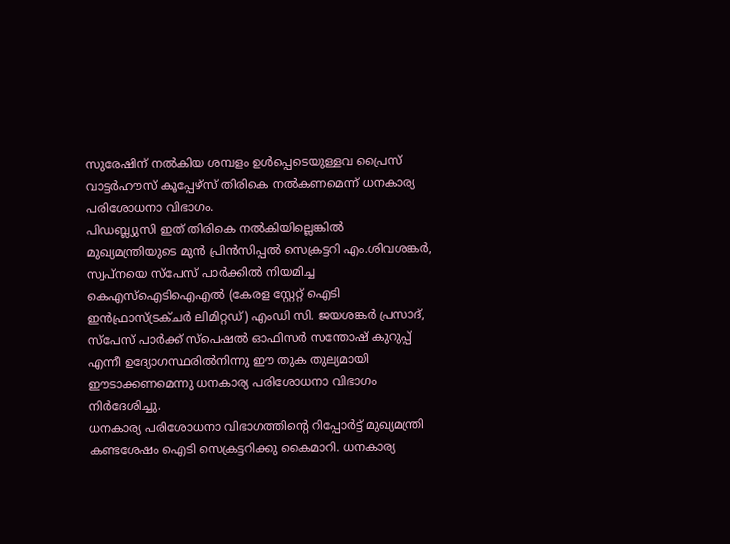സുരേഷിന് നൽകിയ ശമ്പളം ഉൾപ്പെടെയുള്ളവ പ്രൈസ് വാട്ടർഹൗസ് കൂപ്പേഴ്സ് തിരികെ നൽകണമെന്ന് ധനകാര്യ പരിശോധനാ വിഭാഗം.
പിഡബ്ല്യുസി ഇത് തിരികെ നൽകിയില്ലെങ്കിൽ മുഖ്യമന്ത്രിയുടെ മുൻ പ്രിൻസിപ്പൽ സെക്രട്ടറി എം.ശിവശങ്കർ, സ്വപ്നയെ സ്പേസ് പാർക്കിൽ നിയമിച്ച കെഎസ്ഐടിഐഎൽ (കേരള സ്റ്റേറ്റ് ഐടി ഇൻഫ്രാസ്ട്രക്ചർ ലിമിറ്റഡ്) എംഡി സി. ജയശങ്കർ പ്രസാദ്, സ്പേസ് പാർക്ക് സ്പെഷൽ ഓഫിസർ സന്തോഷ് കുറുപ്പ് എന്നീ ഉദ്യോഗസ്ഥരിൽനിന്നു ഈ തുക തുല്യമായി ഈടാക്കണമെന്നു ധനകാര്യ പരിശോധനാ വിഭാഗം നിർദേശിച്ചു.
ധനകാര്യ പരിശോധനാ വിഭാഗത്തിന്റെ റിപ്പോർട്ട് മുഖ്യമന്ത്രി കണ്ടശേഷം ഐടി സെക്രട്ടറിക്കു കൈമാറി. ധനകാര്യ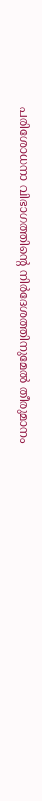പരിശോധനാ വിഭാഗത്തിന്റെ നിർദേശത്തിനുമേൽ തീരുമാനം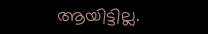ആയിട്ടില്ല.